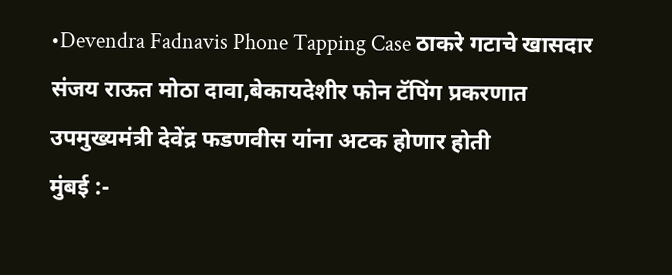•Devendra Fadnavis Phone Tapping Case ठाकरे गटाचे खासदार संजय राऊत मोठा दावा,बेकायदेशीर फोन टॅपिंग प्रकरणात उपमुख्यमंत्री देवेंद्र फडणवीस यांना अटक होणार होती
मुंबई :-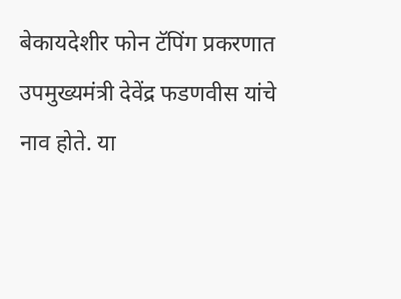बेकायदेशीर फोन टॅपिंग प्रकरणात उपमुख्यमंत्री देवेंद्र फडणवीस यांचे नाव होते. या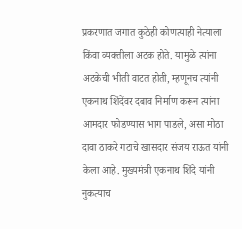प्रकरणात जगात कुठेही कोणत्याही नेत्याला किंवा व्यक्तीला अटक होते. यामुळे त्यांना अटकेची भीती वाटत होती, म्हणूनच त्यांनी एकनाथ शिंदेंवर दबाव निर्माण करून त्यांना आमदार फोडण्यास भाग पाडले, असा मोठा दावा ठाकरे गटाचे खासदार संजय राऊत यांनी केला आहे. मुख्यमंत्री एकनाथ शिंदे यांनी नुकत्याच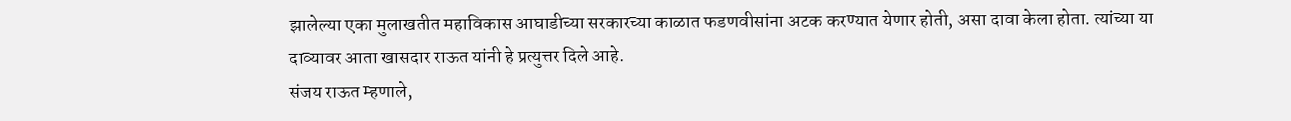झालेल्या एका मुलाखतीत महाविकास आघाडीच्या सरकारच्या काळात फडणवीसांना अटक करण्यात येणार होती, असा दावा केला होता. त्यांच्या या दाव्यावर आता खासदार राऊत यांनी हे प्रत्युत्तर दिले आहे.
संजय राऊत म्हणाले,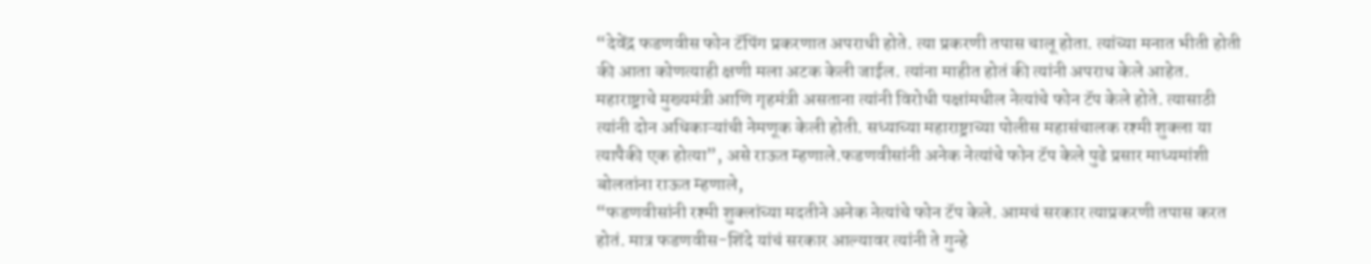“देवेंद्र फडणवीस फोन टॅपिंग प्रकरणात अपराधी होते. त्या प्रकरणी तपास चालू होता. त्यांच्या मनात भीती होती की आता कोणत्याही क्षणी मला अटक केली जाईल. त्यांना माहीत होतं की त्यांनी अपराध केले आहेत. महाराष्ट्राचे मुख्यमंत्री आणि गृहमंत्री असताना त्यांनी विरोधी पक्षांमधील नेत्यांचे फोन टॅप केले होते. त्यासाठी त्यांनी दोन अधिकाऱ्यांची नेमणूक केली होती. सध्याच्या महाराष्ट्राच्या पोलीस महासंचालक रश्मी शुक्ला या त्यापैकी एक होत्या”, असे राऊत म्हणाले.फडणवीसांनी अनेक नेत्यांचे फोन टॅप केले पुढे प्रसार माध्यमांशी बोलतांना राऊत म्हणाले,
“फडणवीसांनी रश्मी शुक्लांच्या मदतीने अनेक नेत्यांचे फोन टॅप केले. आमचं सरकार त्याप्रकरणी तपास करत होतं. मात्र फडणवीस-शिंदे यांचं सरकार आल्यावर त्यांनी ते गुन्हे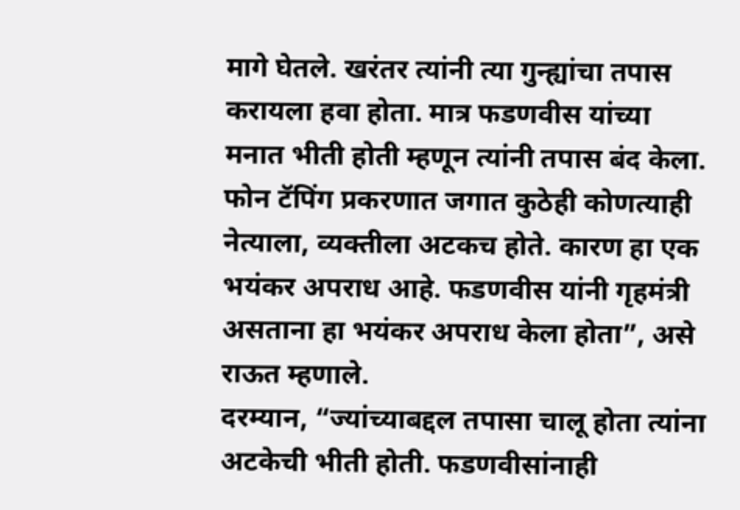मागे घेतले. खरंतर त्यांनी त्या गुन्ह्यांचा तपास करायला हवा होता. मात्र फडणवीस यांच्या मनात भीती होती म्हणून त्यांनी तपास बंद केला. फोन टॅपिंग प्रकरणात जगात कुठेही कोणत्याही नेत्याला, व्यक्तीला अटकच होते. कारण हा एक भयंकर अपराध आहे. फडणवीस यांनी गृहमंत्री असताना हा भयंकर अपराध केला होता”, असे राऊत म्हणाले.
दरम्यान, “ज्यांच्याबद्दल तपासा चालू होता त्यांना अटकेची भीती होती. फडणवीसांनाही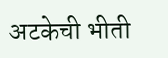अटकेची भीती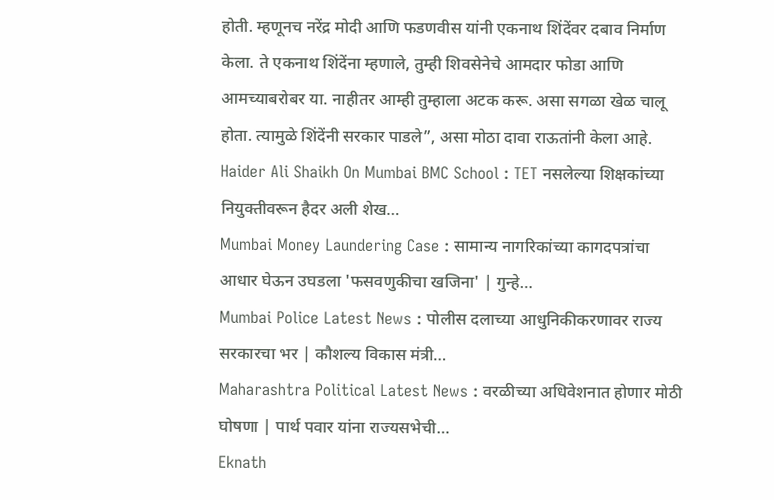होती. म्हणूनच नरेंद्र मोदी आणि फडणवीस यांनी एकनाथ शिंदेंवर दबाव निर्माण केला. ते एकनाथ शिंदेंना म्हणाले, तुम्ही शिवसेनेचे आमदार फोडा आणि आमच्याबरोबर या. नाहीतर आम्ही तुम्हाला अटक करू. असा सगळा खेळ चालू होता. त्यामुळे शिंदेंनी सरकार पाडले”, असा मोठा दावा राऊतांनी केला आहे.
Haider Ali Shaikh On Mumbai BMC School : TET नसलेल्या शिक्षकांच्या नियुक्तीवरून हैदर अली शेख…
Mumbai Money Laundering Case : सामान्य नागरिकांच्या कागदपत्रांचा आधार घेऊन उघडला 'फसवणुकीचा खजिना' | गुन्हे…
Mumbai Police Latest News : पोलीस दलाच्या आधुनिकीकरणावर राज्य सरकारचा भर | कौशल्य विकास मंत्री…
Maharashtra Political Latest News : वरळीच्या अधिवेशनात होणार मोठी घोषणा | पार्थ पवार यांना राज्यसभेची…
Eknath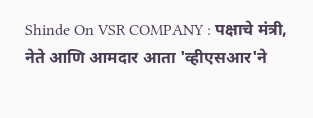Shinde On VSR COMPANY : पक्षाचे मंत्री, नेते आणि आमदार आता 'व्हीएसआर'ने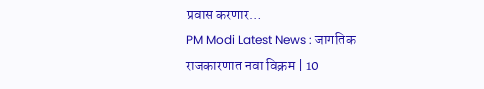प्रवास करणार…
PM Modi Latest News : जागतिक राजकारणात नवा विक्रम | 10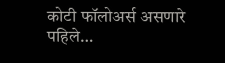कोटी फॉलोअर्स असणारे पहिले…